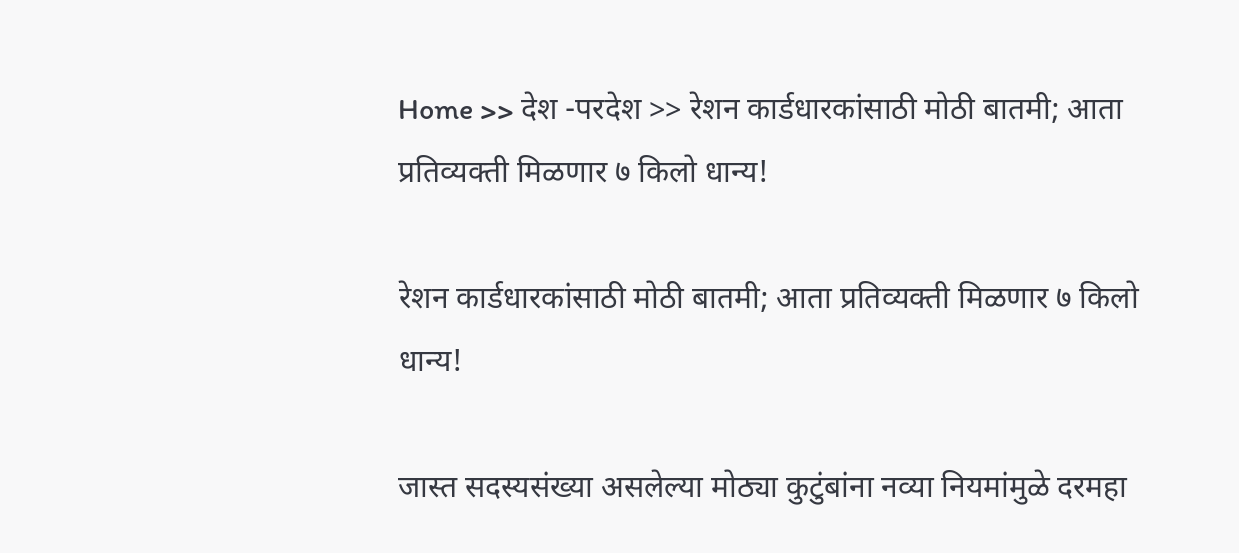Home >> देश -परदेश >> रेशन कार्डधारकांसाठी मोठी बातमी; आता प्रतिव्यक्ती मिळणार ७ किलो धान्य!

रेशन कार्डधारकांसाठी मोठी बातमी; आता प्रतिव्यक्ती मिळणार ७ किलो धान्य!

जास्त सदस्यसंख्या असलेल्या मोठ्या कुटुंबांना नव्या नियमांमुळे दरमहा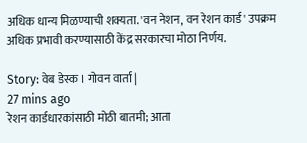अधिक धान्य मिळण्याची शक्यता. 'वन नेशन, वन रेशन कार्ड' उपक्रम अधिक प्रभावी करण्यासाठी केंद्र सरकारचा मोठा निर्णय.

Story: वेब डेस्क । गोवन वार्ता |
27 mins ago
रेशन कार्डधारकांसाठी मोठी बातमी; आता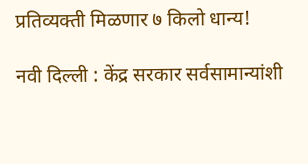प्रतिव्यक्ती मिळणार ७ किलो धान्य!

नवी दिल्ली : केंद्र सरकार सर्वसामान्यांशी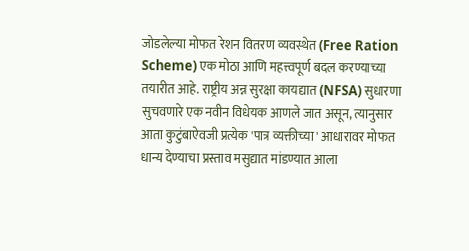जोडलेल्या मोफत रेशन वितरण व्यवस्थेत (Free Ration Scheme) एक मोठा आणि महत्त्वपूर्ण बदल करण्याच्या तयारीत आहे. राष्ट्रीय अन्न सुरक्षा कायद्यात (NFSA) सुधारणा सुचवणारे एक नवीन विधेयक आणले जात असून, त्यानुसार आता कुटुंबाऐवजी प्रत्येक 'पात्र व्यक्तीच्या' आधारावर मोफत धान्य देण्याचा प्रस्ताव मसुद्यात मांडण्यात आला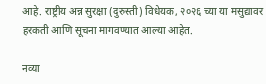आहे. राष्ट्रीय अन्न सुरक्षा (दुरुस्ती) विधेयक, २०२६ च्या या मसुद्यावर हरकती आणि सूचना मागवण्यात आल्या आहेत.

नव्या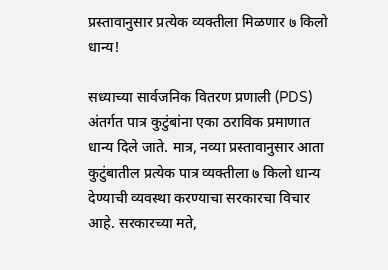प्रस्तावानुसार प्रत्येक व्यक्तीला मिळणार ७ किलो धान्य!

सध्याच्या सार्वजनिक वितरण प्रणाली (PDS) अंतर्गत पात्र कुटुंबांना एका ठराविक प्रमाणात धान्य दिले जाते. मात्र, नव्या प्रस्तावानुसार आता कुटुंबातील प्रत्येक पात्र व्यक्तीला ७ किलो धान्य देण्याची व्यवस्था करण्याचा सरकारचा विचार आहे. सरकारच्या मते,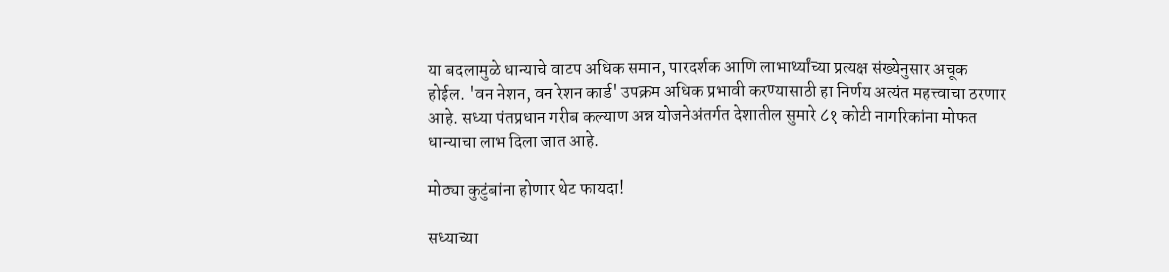या बदलामुळे धान्याचे वाटप अधिक समान, पारदर्शक आणि लाभार्थ्यांच्या प्रत्यक्ष संख्येनुसार अचूक होईल. 'वन नेशन, वन रेशन कार्ड' उपक्रम अधिक प्रभावी करण्यासाठी हा निर्णय अत्यंत महत्त्वाचा ठरणार आहे. सध्या पंतप्रधान गरीब कल्याण अन्न योजनेअंतर्गत देशातील सुमारे ८१ कोटी नागरिकांना मोफत धान्याचा लाभ दिला जात आहे.

मोठ्या कुटुंबांना होणार थेट फायदा!

सध्याच्या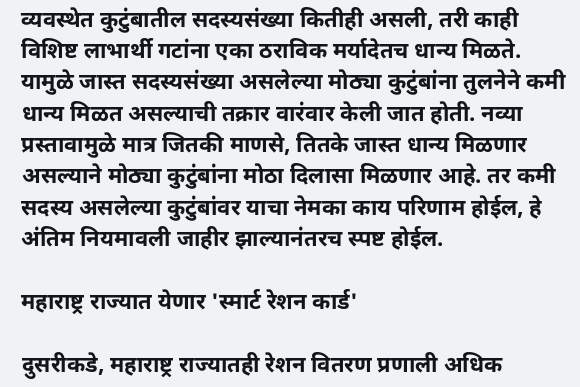व्यवस्थेत कुटुंबातील सदस्यसंख्या कितीही असली, तरी काही विशिष्ट लाभार्थी गटांना एका ठराविक मर्यादेतच धान्य मिळते. यामुळे जास्त सदस्यसंख्या असलेल्या मोठ्या कुटुंबांना तुलनेने कमी धान्य मिळत असल्याची तक्रार वारंवार केली जात होती. नव्या प्रस्तावामुळे मात्र जितकी माणसे, तितके जास्त धान्य मिळणार असल्याने मोठ्या कुटुंबांना मोठा दिलासा मिळणार आहे. तर कमी सदस्य असलेल्या कुटुंबांवर याचा नेमका काय परिणाम होईल, हे अंतिम नियमावली जाहीर झाल्यानंतरच स्पष्ट होईल.

महाराष्ट्र राज्यात येणार 'स्मार्ट रेशन कार्ड'

दुसरीकडे, महाराष्ट्र राज्यातही रेशन वितरण प्रणाली अधिक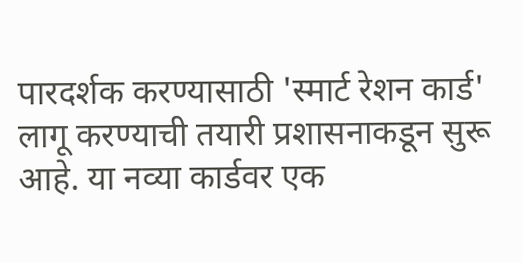पारदर्शक करण्यासाठी 'स्मार्ट रेशन कार्ड' लागू करण्याची तयारी प्रशासनाकडून सुरू आहे. या नव्या कार्डवर एक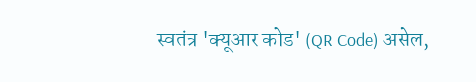स्वतंत्र 'क्यूआर कोड' (QR Code) असेल,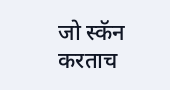जो स्कॅन करताच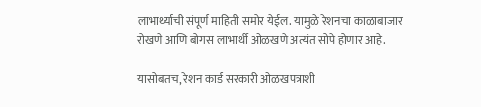लाभार्थ्याची संपूर्ण माहिती समोर येईल. यामुळे रेशनचा काळाबाजार रोखणे आणि बोगस लाभार्थी ओळखणे अत्यंत सोपे होणार आहे.

यासोबतच, रेशन कार्ड सरकारी ओळखपत्राशी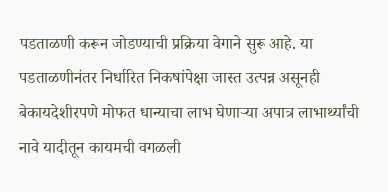पडताळणी करून जोडण्याची प्रक्रिया वेगाने सुरू आहे. या पडताळणीनंतर निर्धारित निकषांपेक्षा जास्त उत्पन्न असूनही बेकायदेशीरपणे मोफत धान्याचा लाभ घेणाऱ्या अपात्र लाभार्थ्यांची नावे यादीतून कायमची वगळली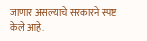जाणार असल्याचे सरकारने स्पष्ट केले आहे.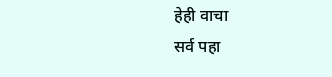हेही वाचा
सर्व पहा